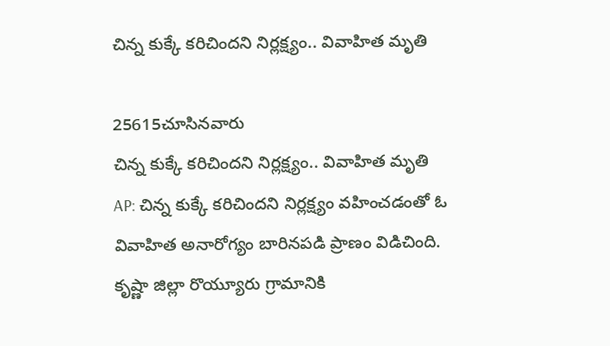చిన్న కుక్కే కరిచిందని నిర్లక్ష్యం.. వివాహిత మృతి

25615చూసినవారు
చిన్న కుక్కే కరిచిందని నిర్లక్ష్యం.. వివాహిత మృతి
AP: చిన్న కుక్కే కరిచిందని నిర్లక్ష్యం వహించడంతో ఓ వివాహిత అనారోగ్యం బారినపడి ప్రాణం విడిచింది. కృష్ణా జిల్లా రొయ్యూరు గ్రామానికి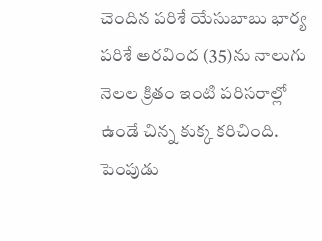చెందిన పరిశే యేసుబాబు భార్య పరిశే అరవింద (35)ను నాలుగు నెలల క్రితం ఇంటి పరిసరాల్లో ఉండే చిన్న కుక్క కరిచింది. పెంపుడు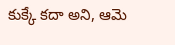కుక్కే కదా అని, ఆమె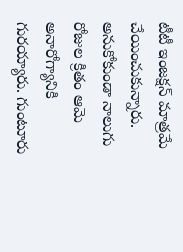టీటీ ఇంజక్షన్ మాత్రమే చేయించుకున్నారు. అనుకోకుండా నాలుగు రోజుల క్రితం ఆమె అనారోగ్యానికి గురయ్యారు. గుంటూరు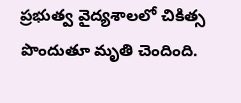ప్రభుత్వ వైద్యశాలలో చికిత్స పొందుతూ మృతి చెందింది.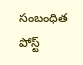సంబంధిత పోస్ట్